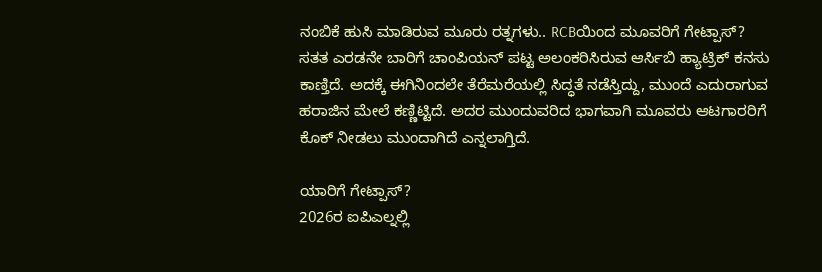ನಂಬಿಕೆ ಹುಸಿ ಮಾಡಿರುವ ಮೂರು ರತ್ನಗಳು.. RCBಯಿಂದ ಮೂವರಿಗೆ ಗೇಟ್ಪಾಸ್?
ಸತತ ಎರಡನೇ ಬಾರಿಗೆ ಚಾಂಪಿಯನ್ ಪಟ್ಟ ಅಲಂಕರಿಸಿರುವ ಆರ್ಸಿಬಿ ಹ್ಯಾಟ್ರಿಕ್ ಕನಸು ಕಾಣ್ತಿದೆ. ಅದಕ್ಕೆ ಈಗಿನಿಂದಲೇ ತೆರೆಮರೆಯಲ್ಲಿ ಸಿದ್ಧತೆ ನಡೆಸ್ತಿದ್ದು, ಮುಂದೆ ಎದುರಾಗುವ ಹರಾಜಿನ ಮೇಲೆ ಕಣ್ಣಿಟ್ಟಿದೆ. ಅದರ ಮುಂದುವರಿದ ಭಾಗವಾಗಿ ಮೂವರು ಆಟಗಾರರಿಗೆ ಕೊಕ್ ನೀಡಲು ಮುಂದಾಗಿದೆ ಎನ್ನಲಾಗ್ತಿದೆ.

ಯಾರಿಗೆ ಗೇಟ್ಪಾಸ್?
2026ರ ಐಪಿಎಲ್ನಲ್ಲಿ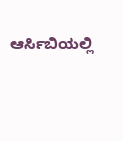ಆರ್ಸಿಬಿಯಲ್ಲಿ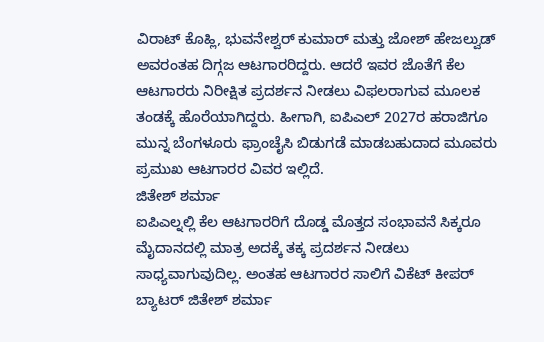ವಿರಾಟ್ ಕೊಹ್ಲಿ, ಭುವನೇಶ್ವರ್ ಕುಮಾರ್ ಮತ್ತು ಜೋಶ್ ಹೇಜಲ್ವುಡ್ ಅವರಂತಹ ದಿಗ್ಗಜ ಆಟಗಾರರಿದ್ದರು. ಆದರೆ ಇವರ ಜೊತೆಗೆ ಕೆಲ ಆಟಗಾರರು ನಿರೀಕ್ಷಿತ ಪ್ರದರ್ಶನ ನೀಡಲು ವಿಫಲರಾಗುವ ಮೂಲಕ ತಂಡಕ್ಕೆ ಹೊರೆಯಾಗಿದ್ದರು. ಹೀಗಾಗಿ, ಐಪಿಎಲ್ 2027ರ ಹರಾಜಿಗೂ ಮುನ್ನ ಬೆಂಗಳೂರು ಫ್ರಾಂಚೈಸಿ ಬಿಡುಗಡೆ ಮಾಡಬಹುದಾದ ಮೂವರು ಪ್ರಮುಖ ಆಟಗಾರರ ವಿವರ ಇಲ್ಲಿದೆ.
ಜಿತೇಶ್ ಶರ್ಮಾ
ಐಪಿಎಲ್ನಲ್ಲಿ ಕೆಲ ಆಟಗಾರರಿಗೆ ದೊಡ್ಡ ಮೊತ್ತದ ಸಂಭಾವನೆ ಸಿಕ್ಕರೂ ಮೈದಾನದಲ್ಲಿ ಮಾತ್ರ ಅದಕ್ಕೆ ತಕ್ಕ ಪ್ರದರ್ಶನ ನೀಡಲು ಸಾಧ್ಯವಾಗುವುದಿಲ್ಲ. ಅಂತಹ ಆಟಗಾರರ ಸಾಲಿಗೆ ವಿಕೆಟ್ ಕೀಪರ್ ಬ್ಯಾಟರ್ ಜಿತೇಶ್ ಶರ್ಮಾ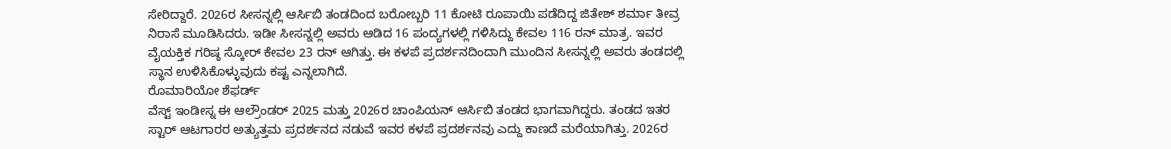ಸೇರಿದ್ದಾರೆ. 2026ರ ಸೀಸನ್ನಲ್ಲಿ ಆರ್ಸಿಬಿ ತಂಡದಿಂದ ಬರೋಬ್ಬರಿ 11 ಕೋಟಿ ರೂಪಾಯಿ ಪಡೆದಿದ್ದ ಜಿತೇಶ್ ಶರ್ಮಾ ತೀವ್ರ ನಿರಾಸೆ ಮೂಡಿಸಿದರು. ಇಡೀ ಸೀಸನ್ನಲ್ಲಿ ಅವರು ಆಡಿದ 16 ಪಂದ್ಯಗಳಲ್ಲಿ ಗಳಿಸಿದ್ದು ಕೇವಲ 116 ರನ್ ಮಾತ್ರ. ಇವರ ವೈಯಕ್ತಿಕ ಗರಿಷ್ಠ ಸ್ಕೋರ್ ಕೇವಲ 23 ರನ್ ಆಗಿತ್ತು. ಈ ಕಳಪೆ ಪ್ರದರ್ಶನದಿಂದಾಗಿ ಮುಂದಿನ ಸೀಸನ್ನಲ್ಲಿ ಅವರು ತಂಡದಲ್ಲಿ ಸ್ಥಾನ ಉಳಿಸಿಕೊಳ್ಳುವುದು ಕಷ್ಟ ಎನ್ನಲಾಗಿದೆ.
ರೊಮಾರಿಯೋ ಶೆಫರ್ಡ್
ವೆಸ್ಟ್ ಇಂಡೀಸ್ನ ಈ ಆಲ್ರೌಂಡರ್ 2025 ಮತ್ತು 2026ರ ಚಾಂಪಿಯನ್ ಆರ್ಸಿಬಿ ತಂಡದ ಭಾಗವಾಗಿದ್ದರು. ತಂಡದ ಇತರ ಸ್ಟಾರ್ ಆಟಗಾರರ ಅತ್ಯುತ್ತಮ ಪ್ರದರ್ಶನದ ನಡುವೆ ಇವರ ಕಳಪೆ ಪ್ರದರ್ಶನವು ಎದ್ದು ಕಾಣದೆ ಮರೆಯಾಗಿತ್ತು. 2026ರ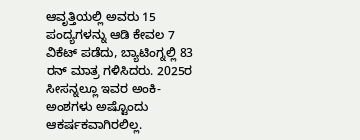ಆವೃತ್ತಿಯಲ್ಲಿ ಅವರು 15 ಪಂದ್ಯಗಳನ್ನು ಆಡಿ ಕೇವಲ 7 ವಿಕೆಟ್ ಪಡೆದು, ಬ್ಯಾಟಿಂಗ್ನಲ್ಲಿ 83 ರನ್ ಮಾತ್ರ ಗಳಿಸಿದರು. 2025ರ ಸೀಸನ್ನಲ್ಲೂ ಇವರ ಅಂಕಿ-ಅಂಶಗಳು ಅಷ್ಟೊಂದು ಆಕರ್ಷಕವಾಗಿರಲಿಲ್ಲ.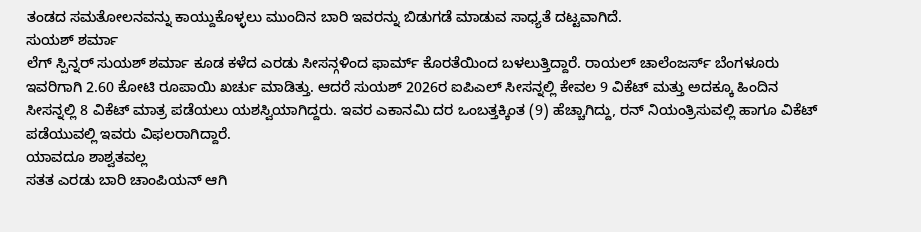ತಂಡದ ಸಮತೋಲನವನ್ನು ಕಾಯ್ದುಕೊಳ್ಳಲು ಮುಂದಿನ ಬಾರಿ ಇವರನ್ನು ಬಿಡುಗಡೆ ಮಾಡುವ ಸಾಧ್ಯತೆ ದಟ್ಟವಾಗಿದೆ.
ಸುಯಶ್ ಶರ್ಮಾ
ಲೆಗ್ ಸ್ಪಿನ್ನರ್ ಸುಯಶ್ ಶರ್ಮಾ ಕೂಡ ಕಳೆದ ಎರಡು ಸೀಸನ್ಗಳಿಂದ ಫಾರ್ಮ್ ಕೊರತೆಯಿಂದ ಬಳಲುತ್ತಿದ್ದಾರೆ. ರಾಯಲ್ ಚಾಲೆಂಜರ್ಸ್ ಬೆಂಗಳೂರು ಇವರಿಗಾಗಿ 2.60 ಕೋಟಿ ರೂಪಾಯಿ ಖರ್ಚು ಮಾಡಿತ್ತು. ಆದರೆ ಸುಯಶ್ 2026ರ ಐಪಿಎಲ್ ಸೀಸನ್ನಲ್ಲಿ ಕೇವಲ 9 ವಿಕೆಟ್ ಮತ್ತು ಅದಕ್ಕೂ ಹಿಂದಿನ ಸೀಸನ್ನಲ್ಲಿ 8 ವಿಕೆಟ್ ಮಾತ್ರ ಪಡೆಯಲು ಯಶಸ್ವಿಯಾಗಿದ್ದರು. ಇವರ ಎಕಾನಮಿ ದರ ಒಂಬತ್ತಕ್ಕಿಂತ (9) ಹೆಚ್ಚಾಗಿದ್ದು, ರನ್ ನಿಯಂತ್ರಿಸುವಲ್ಲಿ ಹಾಗೂ ವಿಕೆಟ್ ಪಡೆಯುವಲ್ಲಿ ಇವರು ವಿಫಲರಾಗಿದ್ದಾರೆ.
ಯಾವದೂ ಶಾಶ್ವತವಲ್ಲ
ಸತತ ಎರಡು ಬಾರಿ ಚಾಂಪಿಯನ್ ಆಗಿ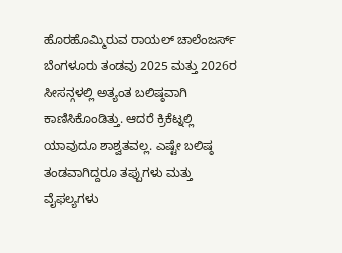ಹೊರಹೊಮ್ಮಿರುವ ರಾಯಲ್ ಚಾಲೆಂಜರ್ಸ್ ಬೆಂಗಳೂರು ತಂಡವು 2025 ಮತ್ತು 2026ರ ಸೀಸನ್ಗಳಲ್ಲಿ ಅತ್ಯಂತ ಬಲಿಷ್ಠವಾಗಿ ಕಾಣಿಸಿಕೊಂಡಿತ್ತು. ಆದರೆ ಕ್ರಿಕೆಟ್ನಲ್ಲಿ ಯಾವುದೂ ಶಾಶ್ವತವಲ್ಲ. ಎಷ್ಟೇ ಬಲಿಷ್ಠ ತಂಡವಾಗಿದ್ದರೂ ತಪ್ಪುಗಳು ಮತ್ತು ವೈಫಲ್ಯಗಳು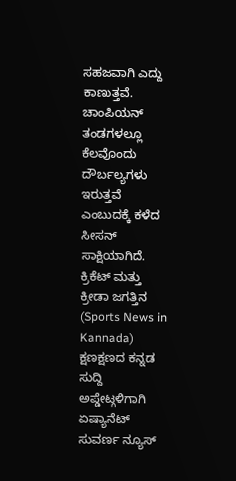ಸಹಜವಾಗಿ ಎದ್ದು ಕಾಣುತ್ತವೆ. ಚಾಂಪಿಯನ್ ತಂಡಗಳಲ್ಲೂ ಕೆಲವೊಂದು ದೌರ್ಬಲ್ಯಗಳು ಇರುತ್ತವೆ ಎಂಬುದಕ್ಕೆ ಕಳೆದ ಸೀಸನ್ ಸಾಕ್ಷಿಯಾಗಿದೆ.
ಕ್ರಿಕೆಟ್ ಮತ್ತು ಕ್ರೀಡಾ ಜಗತ್ತಿನ (Sports News in Kannada) ಕ್ಷಣಕ್ಷಣದ ಕನ್ನಡ ಸುದ್ದಿ ಅಪ್ಡೇಟ್ಗಳಿಗಾಗಿ ಏಷ್ಯಾನೆಟ್ ಸುವರ್ಣ ನ್ಯೂಸ್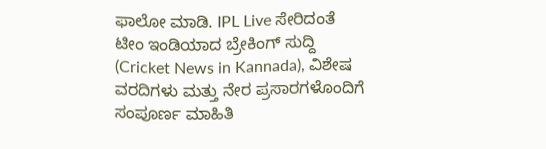ಫಾಲೋ ಮಾಡಿ. IPL Live ಸೇರಿದಂತೆ ಟೀಂ ಇಂಡಿಯಾದ ಬ್ರೇಕಿಂಗ್ ಸುದ್ದಿ (Cricket News in Kannada), ವಿಶೇಷ ವರದಿಗಳು ಮತ್ತು ನೇರ ಪ್ರಸಾರಗಳೊಂದಿಗೆ ಸಂಪೂರ್ಣ ಮಾಹಿತಿ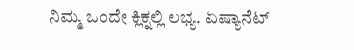ನಿಮ್ಮ ಒಂದೇ ಕ್ಲಿಕ್ನಲ್ಲಿ ಲಭ್ಯ. ಏಷ್ಯಾನೆಟ್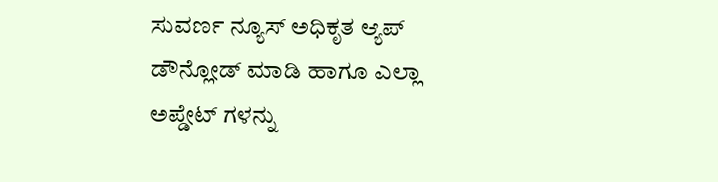ಸುವರ್ಣ ನ್ಯೂಸ್ ಅಧಿಕೃತ ಆ್ಯಪ್ ಡೌನ್ಲೋಡ್ ಮಾಡಿ ಹಾಗೂ ಎಲ್ಲಾ ಅಪ್ಡೇಟ್ ಗಳನ್ನು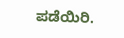ಪಡೆಯಿರಿ.